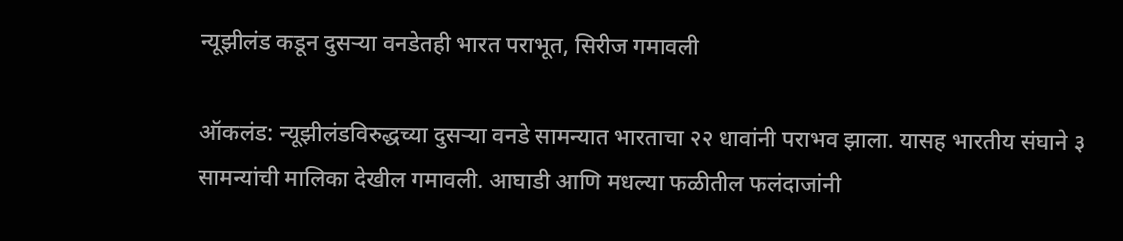न्यूझीलंड कडून दुसऱ्या वनडेतही भारत पराभूत, सिरीज गमावली

ऑकलंड: न्यूझीलंडविरुद्धच्या दुसऱ्या वनडे सामन्यात भारताचा २२ धावांनी पराभव झाला. यासह भारतीय संघाने ३ सामन्यांची मालिका देखील गमावली. आघाडी आणि मधल्या फळीतील फलंदाजांनी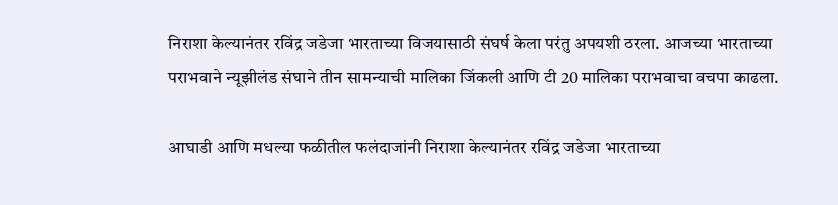निराशा केल्यानंतर रविंद्र जडेजा भारताच्या विजयासाठी संघर्ष केला परंतु अपयशी ठरला. आजच्या भारताच्या पराभवाने न्यूझीलंड संघाने तीन सामन्याची मालिका जिंकली आणि टी 20 मालिका पराभवाचा वचपा काढला.

आघाडी आणि मधल्या फळीतील फलंदाजांनी निराशा केल्यानंतर रविंद्र जडेजा भारताच्या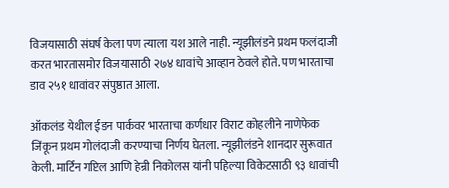विजयासाठी संघर्ष केला पण त्याला यश आले नाही. न्यूझीलंडने प्रथम फलंदाजी करत भारतासमोर विजयासाठी २७४ धावांचे आव्हान ठेवले होते. पण भारताचा डाव २५१ धावांवर संपुष्ठात आला.

ऑकलंड येथील ईडन पार्कवर भारताचा कर्णधार विराट कोहलीने नाणेफेक जिंकून प्रथम गोलंदाजी करण्याचा निर्णय घेतला. न्यूझीलंडने शानदार सुरूवात केली. मार्टिन गप्टिल आणि हेन्री निकोलस यांनी पहिल्या विकेटसाठी ९३ धावांची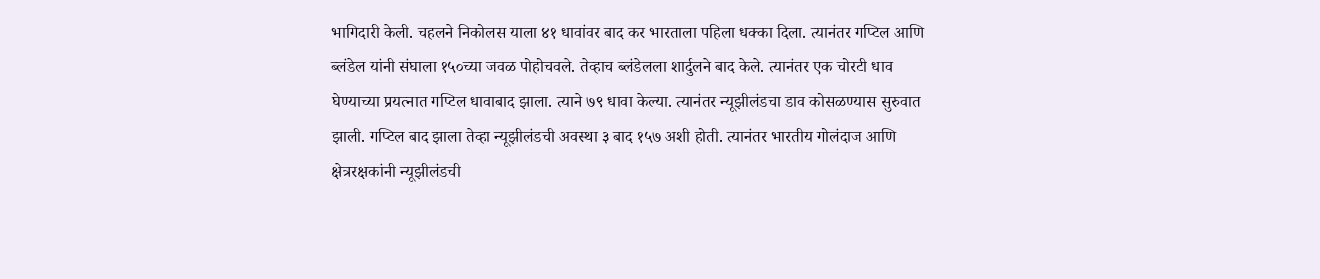भागिदारी केली. चहलने निकोलस याला ४१ धावांवर बाद कर भारताला पहिला धक्का दिला. त्यानंतर गप्टिल आणि ब्लंडेल यांनी संघाला १५०च्या जवळ पोहोचवले. तेव्हाच ब्लंडेलला शार्दुलने बाद केले. त्यानंतर एक चोरटी धाव घेण्याच्या प्रयत्नात गप्टिल धावाबाद झाला. त्याने ७९ धावा केल्या. त्यानंतर न्यूझीलंडचा डाव कोसळण्यास सुरुवात झाली. गप्टिल बाद झाला तेव्हा न्यूझीलंडची अवस्था ३ बाद १५७ अशी होती. त्यानंतर भारतीय गोलंदाज आणि क्षेत्ररक्षकांनी न्यूझीलंडची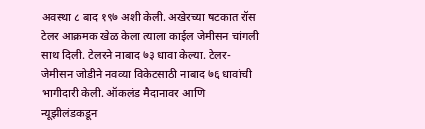अवस्था ८ बाद १९७ अशी केली. अखेरच्या षटकात रॉस टेलर आक्रमक खेळ केला त्याला काईल जेमीसन चांगली साथ दिली. टेलरने नाबाद ७३ धावा केल्या. टेलर-जेमीसन जोडीने नवव्या विकेटसाठी नाबाद ७६ धावांची भागीदारी केली. ऑकलंड मैदानावर आणि न्यूझीलंडकडून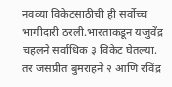नवव्या विकेटसाठीची ही सर्वोच्च भागीदारी ठरली.भारताकडून यजुवेंद्र चहलने सर्वाधिक ३ विकेट घेतल्या. तर जसप्रीत बुमराहने २ आणि रविंद्र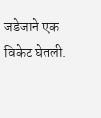जडेजाने एक विकेट घेतली.